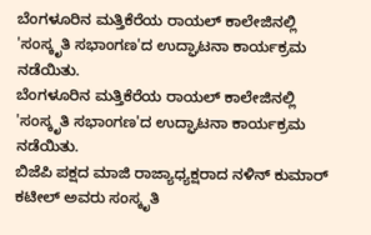ಬೆಂಗಳೂರಿನ ಮತ್ತಿಕೆರೆಯ ರಾಯಲ್ ಕಾಲೇಜಿನಲ್ಲಿ 'ಸಂಸ್ಕೃತಿ ಸಭಾಂಗಣ'ದ ಉದ್ಘಾಟನಾ ಕಾರ್ಯಕ್ರಮ ನಡೆಯಿತು.
ಬೆಂಗಳೂರಿನ ಮತ್ತಿಕೆರೆಯ ರಾಯಲ್ ಕಾಲೇಜಿನಲ್ಲಿ 'ಸಂಸ್ಕೃತಿ ಸಭಾಂಗಣ'ದ ಉದ್ಘಾಟನಾ ಕಾರ್ಯಕ್ರಮ ನಡೆಯಿತು.
ಬಿಜೆಪಿ ಪಕ್ಷದ ಮಾಜಿ ರಾಜ್ಯಾಧ್ಯಕ್ಷರಾದ ನಳಿನ್ ಕುಮಾರ್ ಕಟೀಲ್ ಅವರು ಸಂಸ್ಕೃತಿ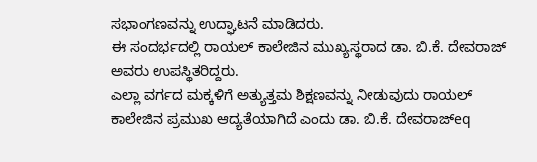ಸಭಾಂಗಣವನ್ನು ಉದ್ಘಾಟನೆ ಮಾಡಿದರು.
ಈ ಸಂದರ್ಭದಲ್ಲಿ ರಾಯಲ್ ಕಾಲೇಜಿನ ಮುಖ್ಯಸ್ಥರಾದ ಡಾ. ಬಿ.ಕೆ. ದೇವರಾಜ್ ಅವರು ಉಪಸ್ಥಿತರಿದ್ದರು.
ಎಲ್ಲಾ ವರ್ಗದ ಮಕ್ಕಳಿಗೆ ಅತ್ಯುತ್ತಮ ಶಿಕ್ಷಣವನ್ನು ನೀಡುವುದು ರಾಯಲ್ ಕಾಲೇಜಿನ ಪ್ರಮುಖ ಆದ್ಯತೆಯಾಗಿದೆ ಎಂದು ಡಾ. ಬಿ.ಕೆ. ದೇವರಾಜ್eq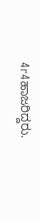4r4ಹಾಜರಿದ್ದರು.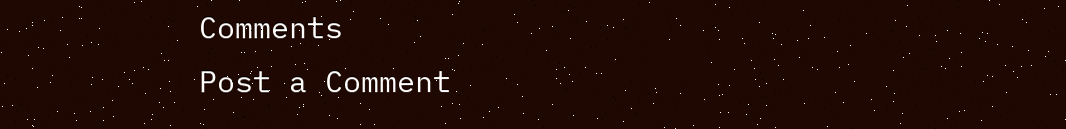Comments
Post a Comment